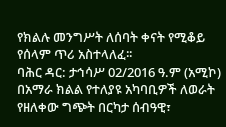የክልሉ መንግሥት ለሰባት ቀናት የሚቆይ የሰላም ጥሪ አስተላለፈ፡፡
ባሕር ዳር: ታኅሳሥ 02/2016 ዓ.ም (አሚኮ) በአማራ ክልል የተለያዩ አካባቢዎች ለወራት የዘለቀው ግጭት በርካታ ሰብዓዊ፣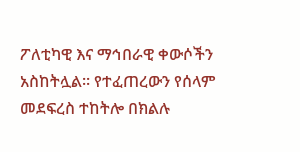ፖለቲካዊ እና ማኅበራዊ ቀውሶችን አስከትሏል፡፡ የተፈጠረውን የሰላም መደፍረስ ተከትሎ በክልሉ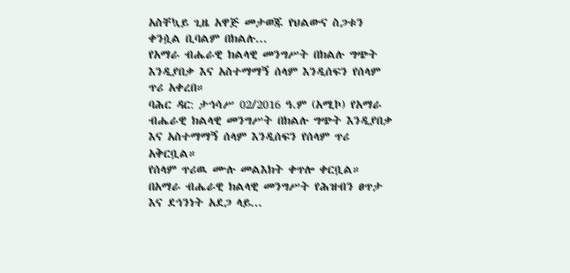አስቸኳይ ጊዜ አዋጅ መታወጁ የህልውና ስጋቱን ቀንሷል ቢባልም በክልሉ...
የአማራ ብሔራዊ ክልላዊ መንግሥት በክልሉ ግጭት እንዲያበቃ እና አስተማማኝ ሰላም እንዲሰፍን የሰላም ጥሪ አቀረበ።
ባሕር ዳር: ታኅሳሥ 02/2016 ዓ.ም (አሚኮ) የአማራ ብሔራዊ ክልላዊ መንግሥት በክልሉ ግጭት እንዲያበቃ እና አስተማማኝ ሰላም እንዲሰፍን የሰላም ጥሪ አቅርቧል።
የሰላም ጥሪዉ ሙሉ መልእክት ቀጥሎ ቀርቧል።
በአማራ ብሔራዊ ክልላዊ መንግሥት የሕዝብን ፀጥታ እና ደኅንነት አደጋ ላይ...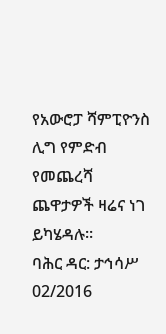የአውሮፓ ሻምፒዮንስ ሊግ የምድብ የመጨረሻ ጨዋታዎች ዛሬና ነገ ይካሄዳሉ።
ባሕር ዳር: ታኅሳሥ 02/2016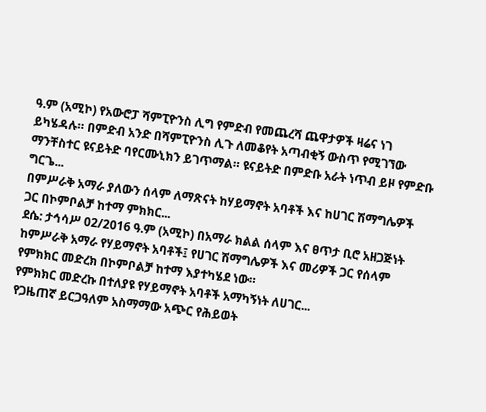ዓ.ም (አሚኮ) የአውሮፓ ሻምፒዮንስ ሊግ የምድብ የመጨረሻ ጨዋታዎች ዛሬና ነገ ይካሄዳሉ። በምድብ አንድ በሻምፒዮንስ ሊጉ ለመቆየት አጣብቂኝ ውስጥ የሚገኘው ማንቸስተር ዩናይትድ ባየርሙኒክን ይገጥማል። ዩናይትድ በምድቡ አራት ነጥብ ይዞ የምድቡ ግርጌ...
በምሥራቅ አማራ ያለውን ሰላም ለማጽናት ከሃይማኖት አባቶች እና ከሀገር ሽማግሌዎች ጋር በኮምቦልቻ ከተማ ምክክር...
ደሴ: ታኅሳሥ 02/2016 ዓ.ም (አሚኮ) በአማራ ክልል ሰላም እና ፀጥታ ቢሮ አዘጋጅነት ከምሥራቅ አማራ የሃይማኖት አባቶች፤ የሀገር ሽማግሌዎች እና መሪዎች ጋር የሰላም የምክክር መድረክ በኮምቦልቻ ከተማ እያተካሄደ ነው።
የምክክር መድረኩ በተለያዩ የሃይማኖት አባቶች አማካኝነት ለሀገር...
የጋዜጠኛ ይርጋዓለም አስማማው አጭር የሕይወት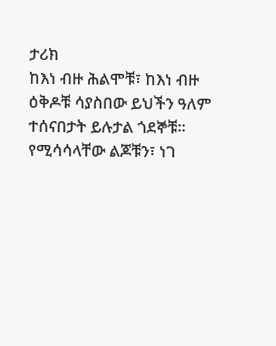ታሪክ
ከእነ ብዙ ሕልሞቹ፣ ከእነ ብዙ ዕቅዶቹ ሳያስበው ይህችን ዓለም ተሰናበታት ይሉታል ጎደኞቹ። የሚሳሳላቸው ልጆቹን፣ ነገ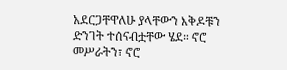አደርጋቸዋለሁ ያላቸውን እቅዶቹን ድንገት ተሰናብቷቸው ሄደ። ኖሮ መሥራትን፣ ኖሮ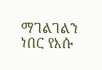ማገልገልን ነበር የእሱ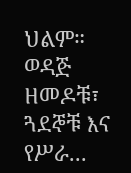ህልም።
ወዳጅ ዘመዶቹ፣ ጓደኞቹ እና የሥራ...